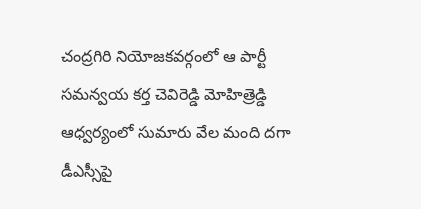చంద్రగిరి నియోజకవర్గంలో ఆ పార్టీ సమన్వయ కర్త చెవిరెడ్డి మోహిత్రెడ్డి ఆధ్వర్యంలో సుమారు వేల మంది దగా డీఎస్సీపై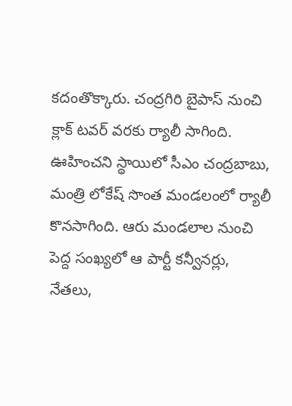కదంతొక్కారు. చంద్రగిరి బైపాస్ నుంచి క్లాక్ టవర్ వరకు ర్యాలీ సాగింది. ఊహించని స్థాయిలో సీఎం చంద్రబాబు, మంత్రి లోకేష్ సొంత మండలంలో ర్యాలీ కొనసాగింది. ఆరు మండలాల నుంచి పెద్ద సంఖ్యలో ఆ పార్టీ కన్వీనర్లు, నేతలు,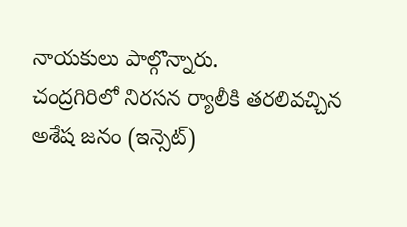నాయకులు పాల్గొన్నారు.
చంద్రగిరిలో నిరసన ర్యాలీకి తరలివచ్చిన
అశేష జనం (ఇన్సెట్)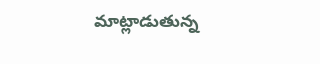మాట్లాడుతున్న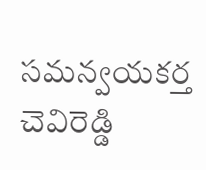సమన్వయకర్త చెవిరెడ్డి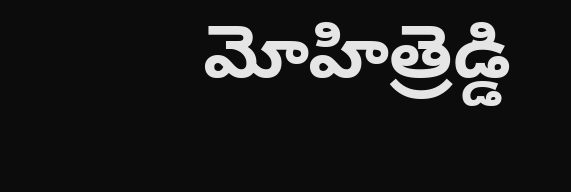మోహిత్రెడ్డి